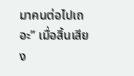มาคนต่อไปเถอะ” เมื่อสิ้นเสียง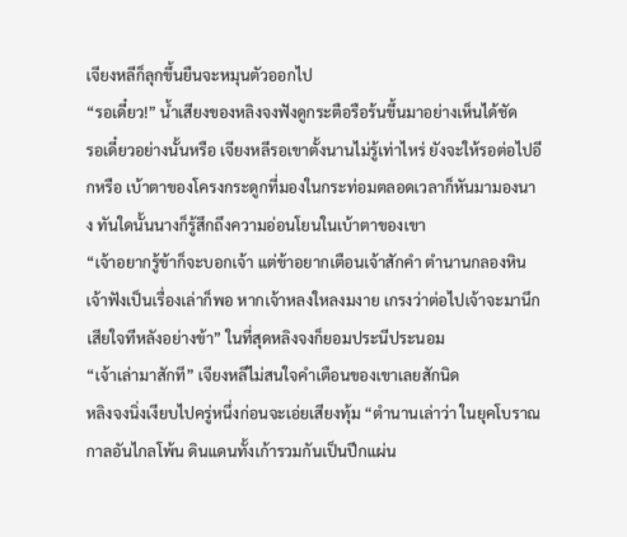เจียงหลีก็ลุกขึ้นยืนจะหมุนตัวออกไป
“รอเดี๋ยว!” น้ำเสียงของหลิงจงฟังดูกระตือรือร้นขึ้นมาอย่างเห็นได้ชัด
รอเดี๋ยวอย่างนั้นหรือ เจียงหลีรอเขาตั้งนานไม่รู้เท่าไหร่ ยังจะให้รอต่อไปอีกหรือ เบ้าตาของโครงกระดูกที่มองในกระท่อมตลอดเวลาก็หันมามองนาง ทันใดนั้นนางก็รู้สึกถึงความอ่อนโยนในเบ้าตาของเขา
“เจ้าอยากรู้ข้าก็จะบอกเจ้า แต่ข้าอยากเตือนเจ้าสักคำ ตำนานกลองหิน เจ้าฟังเป็นเรื่องเล่าก็พอ หากเจ้าหลงใหลงมงาย เกรงว่าต่อไปเจ้าจะมานึกเสียใจทีหลังอย่างข้า” ในที่สุดหลิงจงก็ยอมประนีประนอม
“เจ้าเล่ามาสักที” เจียงหลีไม่สนใจคำเตือนของเขาเลยสักนิด
หลิงจงนิ่งเงียบไปครู่หนึ่งก่อนจะเอ่ยเสียงทุ้ม “ตำนานเล่าว่า ในยุคโบราณกาลอันไกลโพ้น ดินแดนทั้งเก้ารวมกันเป็นปึกแผ่น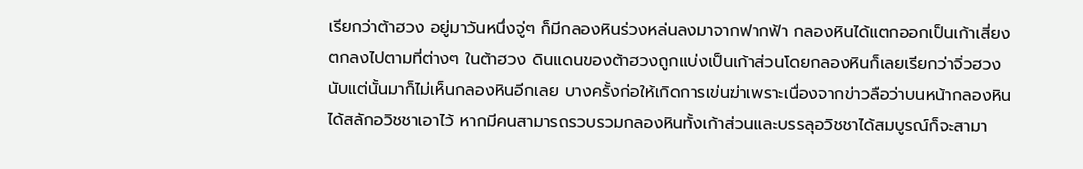เรียกว่าต้าฮวง อยู่มาวันหนึ่งจู่ๆ ก็มีกลองหินร่วงหล่นลงมาจากฟากฟ้า กลองหินได้แตกออกเป็นเก้าเสี่ยงตกลงไปตามที่ต่างๆ ในต้าฮวง ดินแดนของต้าฮวงถูกแบ่งเป็นเก้าส่วนโดยกลองหินก็เลยเรียกว่าจิ่วฮวง นับแต่นั้นมาก็ไม่เห็นกลองหินอีกเลย บางครั้งก่อให้เกิดการเข่นฆ่าเพราะเนื่องจากข่าวลือว่าบนหน้ากลองหินได้สลักอวิชชาเอาไว้ หากมีคนสามารถรวบรวมกลองหินทั้งเก้าส่วนและบรรลุอวิชชาได้สมบูรณ์ก็จะสามา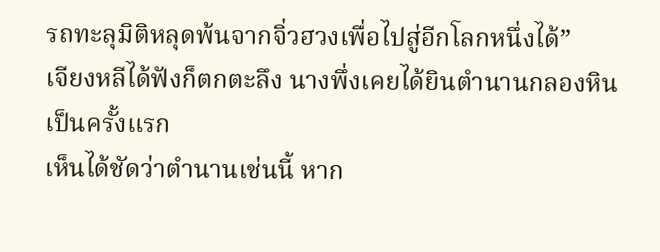รถทะลุมิติหลุดพ้นจากจิ่วฮวงเพื่อไปสู่อีกโลกหนึ่งได้”
เจียงหลีได้ฟังก็ตกตะลึง นางพึ่งเคยได้ยินตำนานกลองหินเป็นครั้งแรก
เห็นได้ชัดว่าตำนานเช่นนี้ หาก